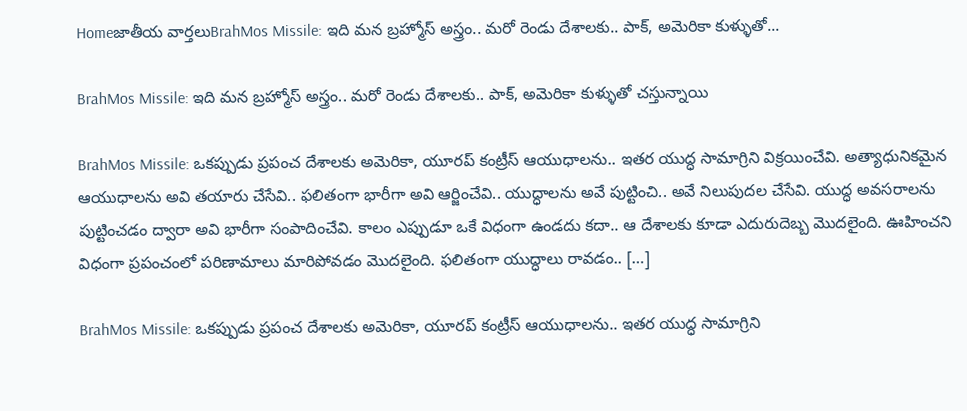Homeజాతీయ వార్తలుBrahMos Missile: ఇది మన బ్రహ్మోస్ అస్త్రం.. మరో రెండు దేశాలకు.. పాక్, అమెరికా కుళ్ళుతో...

BrahMos Missile: ఇది మన బ్రహ్మోస్ అస్త్రం.. మరో రెండు దేశాలకు.. పాక్, అమెరికా కుళ్ళుతో చస్తున్నాయి

BrahMos Missile: ఒకప్పుడు ప్రపంచ దేశాలకు అమెరికా, యూరప్ కంట్రీస్ ఆయుధాలను.. ఇతర యుద్ధ సామాగ్రిని విక్రయించేవి. అత్యాధునికమైన ఆయుధాలను అవి తయారు చేసేవి.. ఫలితంగా భారీగా అవి ఆర్జించేవి.. యుద్ధాలను అవే పుట్టించి.. అవే నిలుపుదల చేసేవి. యుద్ధ అవసరాలను పుట్టించడం ద్వారా అవి భారీగా సంపాదించేవి. కాలం ఎప్పుడూ ఒకే విధంగా ఉండదు కదా.. ఆ దేశాలకు కూడా ఎదురుదెబ్బ మొదలైంది. ఊహించని విధంగా ప్రపంచంలో పరిణామాలు మారిపోవడం మొదలైంది. ఫలితంగా యుద్ధాలు రావడం.. […]

BrahMos Missile: ఒకప్పుడు ప్రపంచ దేశాలకు అమెరికా, యూరప్ కంట్రీస్ ఆయుధాలను.. ఇతర యుద్ధ సామాగ్రిని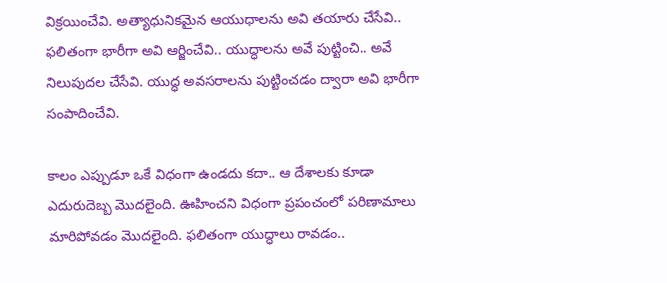విక్రయించేవి. అత్యాధునికమైన ఆయుధాలను అవి తయారు చేసేవి.. ఫలితంగా భారీగా అవి ఆర్జించేవి.. యుద్ధాలను అవే పుట్టించి.. అవే నిలుపుదల చేసేవి. యుద్ధ అవసరాలను పుట్టించడం ద్వారా అవి భారీగా సంపాదించేవి.

కాలం ఎప్పుడూ ఒకే విధంగా ఉండదు కదా.. ఆ దేశాలకు కూడా ఎదురుదెబ్బ మొదలైంది. ఊహించని విధంగా ప్రపంచంలో పరిణామాలు మారిపోవడం మొదలైంది. ఫలితంగా యుద్ధాలు రావడం..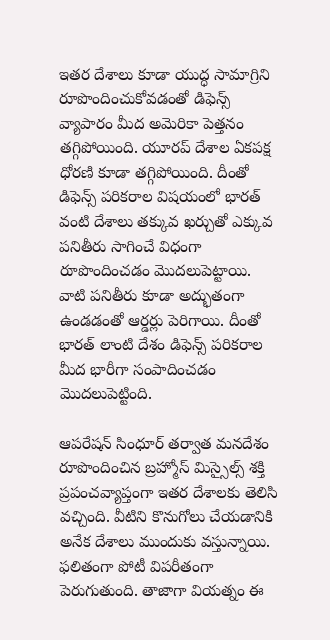ఇతర దేశాలు కూడా యుద్ధ సామాగ్రిని రూపొందించుకోవడంతో డిఫెన్స్ వ్యాపారం మీద అమెరికా పెత్తనం తగ్గిపోయింది. యూరప్ దేశాల ఏకపక్ష ధోరణి కూడా తగ్గిపోయింది. దీంతో డిఫెన్స్ పరికరాల విషయంలో భారత్ వంటి దేశాలు తక్కువ ఖర్చుతో ఎక్కువ పనితీరు సాగించే విధంగా రూపొందించడం మొదలుపెట్టాయి. వాటి పనితీరు కూడా అద్భుతంగా ఉండడంతో ఆర్డర్లు పెరిగాయి. దీంతో భారత్ లాంటి దేశం డిఫెన్స్ పరికరాల మీద భారీగా సంపాదించడం మొదలుపెట్టింది.

ఆపరేషన్ సింధూర్ తర్వాత మనదేశం రూపొందించిన బ్రహ్మోస్ మిస్సైల్స్ శక్తి ప్రపంచవ్యాప్తంగా ఇతర దేశాలకు తెలిసి వచ్చింది. వీటిని కొనుగోలు చేయడానికి అనేక దేశాలు ముందుకు వస్తున్నాయి. ఫలితంగా పోటీ విపరీతంగా పెరుగుతుంది. తాజాగా వియత్నం ఈ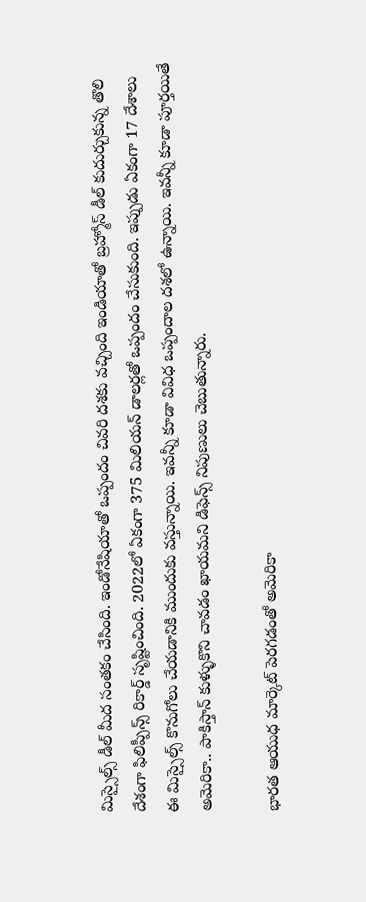మిస్సైల్స్ డీల్ మీద సంతకం చేసింది. ఇండోనేషియాతో ఒప్పందం చివరి దశకు వచ్చింది ఇండియాతో బ్రహ్మోస్ డీల్ కుదుర్చుకున్న తొలి దేశంగా ఫిలిప్పీన్స్ రికార్డ్ సృష్టించింది. 2022లో ఏకంగా 375 మిలియన్ డాలర్లతో ఒప్పందం చేసుకుంది. ఇప్పుడు ఏకంగా 17 దేశాలు ఈ మిస్సైల్స్ కొనుగోలు చేయడానికి ముందుకు వస్తున్నాయి. ఇవన్నీ కూడా వివిధ ఒప్పందాల దశలో ఉన్నాయి. ఇవన్నీ కూడా పూర్తయితే అమెరికా.. పాకిస్తాన్ కుళ్ళుకొని చావడం ఖాయమని డిఫెన్స్ నిపుణులు చెబుతున్నారు.

భారత ఆయుధ మార్కెట్ పెరగడంతో అమెరికా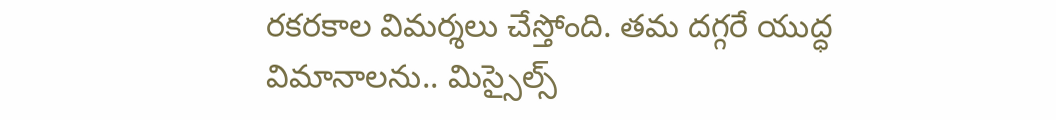రకరకాల విమర్శలు చేస్తోంది. తమ దగ్గరే యుద్ధ విమానాలను.. మిస్సైల్స్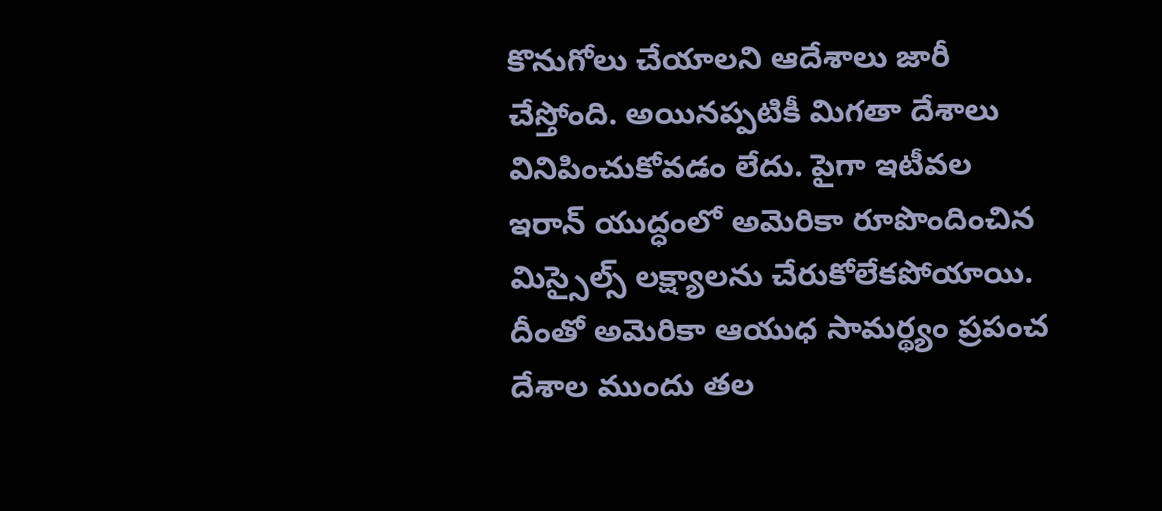కొనుగోలు చేయాలని ఆదేశాలు జారీ చేస్తోంది. అయినప్పటికీ మిగతా దేశాలు వినిపించుకోవడం లేదు. పైగా ఇటీవల ఇరాన్ యుద్ధంలో అమెరికా రూపొందించిన మిస్సైల్స్ లక్ష్యాలను చేరుకోలేకపోయాయి. దీంతో అమెరికా ఆయుధ సామర్థ్యం ప్రపంచ దేశాల ముందు తల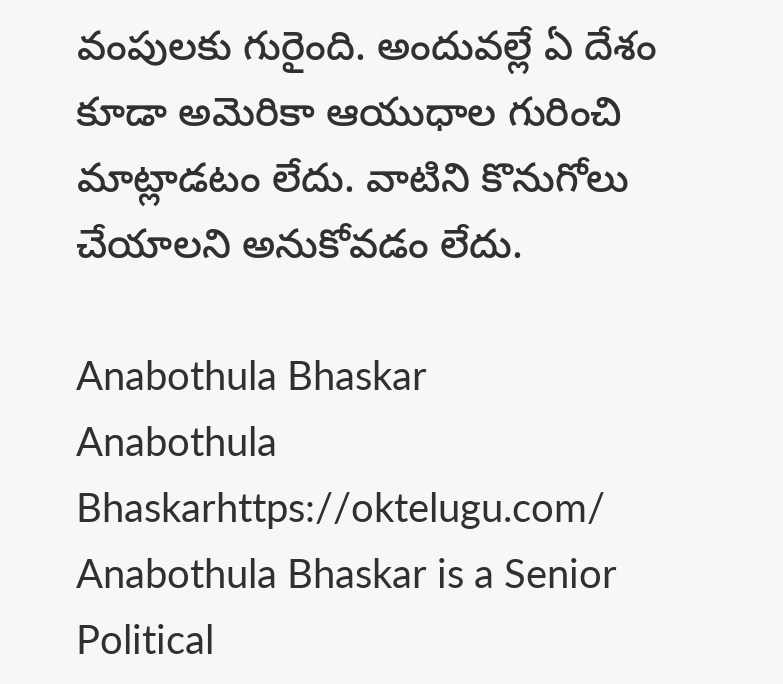వంపులకు గురైంది. అందువల్లే ఏ దేశం కూడా అమెరికా ఆయుధాల గురించి మాట్లాడటం లేదు. వాటిని కొనుగోలు చేయాలని అనుకోవడం లేదు.

Anabothula Bhaskar
Anabothula Bhaskarhttps://oktelugu.com/
Anabothula Bhaskar is a Senior Political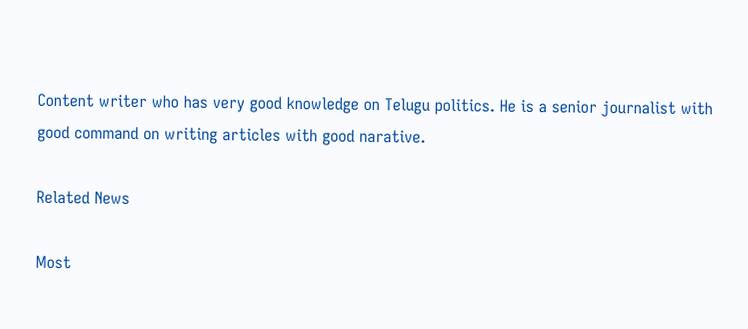Content writer who has very good knowledge on Telugu politics. He is a senior journalist with good command on writing articles with good narative.

Related News

Most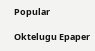Popular

Oktelugu Epaper